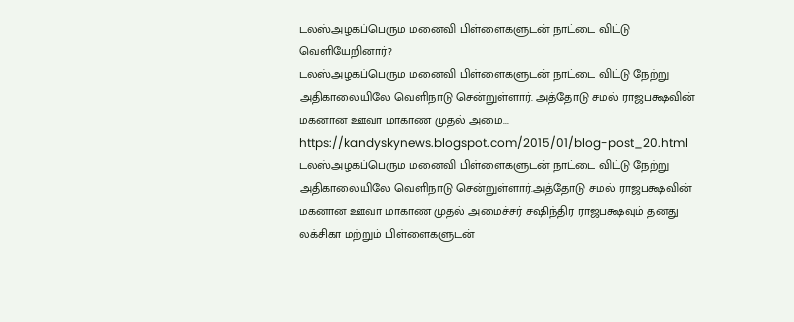டலஸ்அழகப்பெரும மனைவி பிள்ளைகளுடன் நாட்டை விட்டு வெளியேறினார்?
டலஸ்அழகப்பெரும மனைவி பிள்ளைகளுடன் நாட்டை விட்டு நேற்று அதிகாலையிலே வெளிநாடு சென்றுள்ளார். அத்தோடு சமல் ராஜபக்ஷவின் மகனான ஊவா மாகாண முதல் அமை...
https://kandyskynews.blogspot.com/2015/01/blog-post_20.html
டலஸ்அழகப்பெரும மனைவி பிள்ளைகளுடன் நாட்டை விட்டு நேற்று அதிகாலையிலே வெளிநாடு சென்றுள்ளார்.அத்தோடு சமல் ராஜபக்ஷவின் மகனான ஊவா மாகாண முதல் அமைச்சர் சஷிந்திர ராஜபக்ஷவும் தனது லக்சிகா மற்றும் பிள்ளைகளுடன்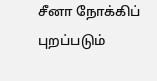சீனா நோக்கிப் புறப்படும்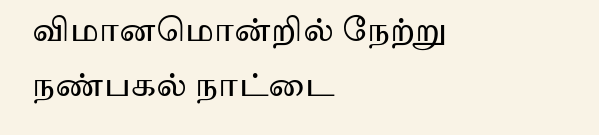விமானமொன்றில் நேற்று நண்பகல் நாட்டை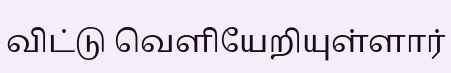விட்டு வெளியேறியுள்ளார்